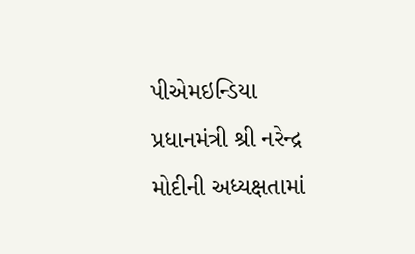પીએમઇન્ડિયા
પ્રધાનમંત્રી શ્રી નરેન્દ્ર મોદીની અધ્યક્ષતામાં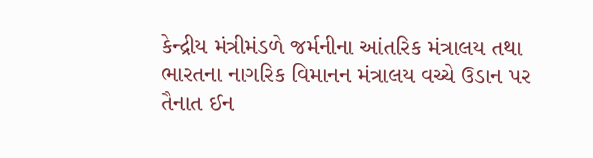કેન્દ્રીય મંત્રીમંડળે જર્મનીના આંતરિક મંત્રાલય તથા ભારતના નાગરિક વિમાનન મંત્રાલય વચ્ચે ઉડાન પર તૈનાત ઈન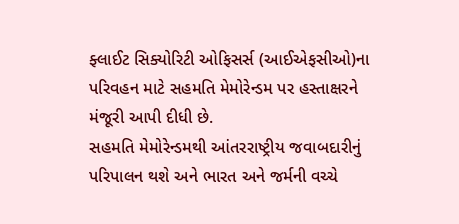ફ્લાઈટ સિક્યોરિટી ઓફિસર્સ (આઈએફસીઓ)ના પરિવહન માટે સહમતિ મેમોરેન્ડમ પર હસ્તાક્ષરને મંજૂરી આપી દીધી છે.
સહમતિ મેમોરેન્ડમથી આંતરરાષ્ટ્રીય જવાબદારીનું પરિપાલન થશે અને ભારત અને જર્મની વચ્ચે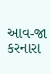આવ-જા કરનારા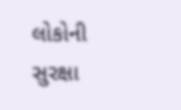લોકોની સુરક્ષા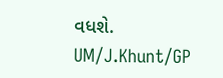વધશે.
UM/J.Khunt/GP